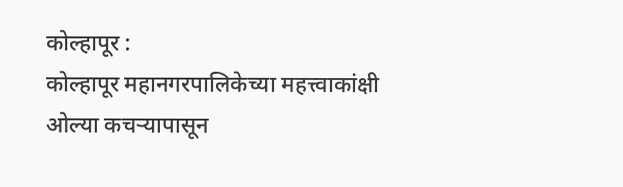कोल्हापूर :
कोल्हापूर महानगरपालिकेच्या महत्त्वाकांक्षी ओल्या कचऱ्यापासून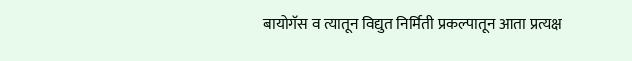बायोगॅस व त्यातून विद्युत निर्मिती प्रकल्पातून आता प्रत्यक्ष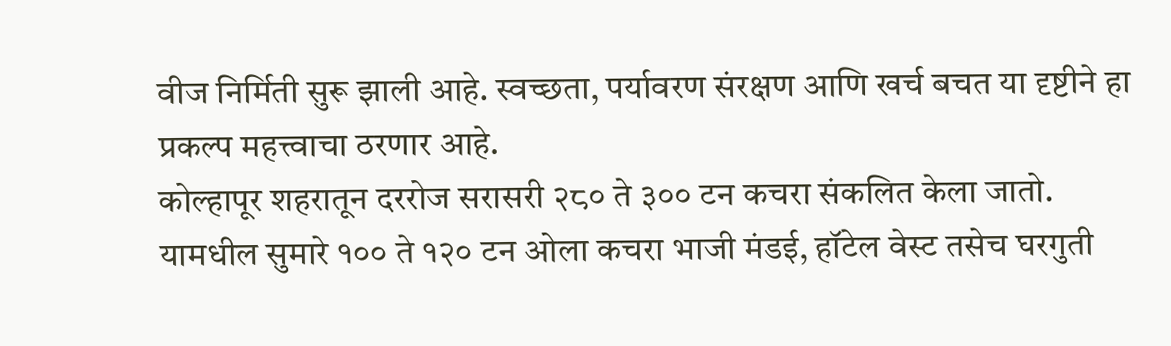वीज निर्मिती सुरू झाली आहे. स्वच्छता, पर्यावरण संरक्षण आणि खर्च बचत या दृष्टीने हा प्रकल्प महत्त्वाचा ठरणार आहे.
कोल्हापूर शहरातून दररोज सरासरी २८० ते ३०० टन कचरा संकलित केला जातो. यामधील सुमारे १०० ते १२० टन ओला कचरा भाजी मंडई, हॉटेल वेस्ट तसेच घरगुती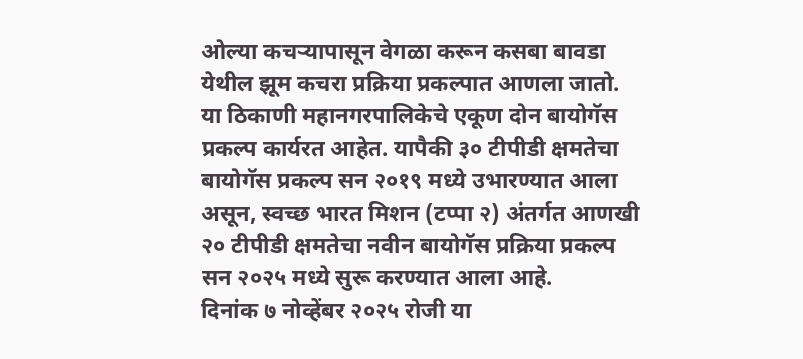ओल्या कचऱ्यापासून वेगळा करून कसबा बावडा येथील झूम कचरा प्रक्रिया प्रकल्पात आणला जातो. या ठिकाणी महानगरपालिकेचे एकूण दोन बायोगॅस प्रकल्प कार्यरत आहेत. यापैकी ३० टीपीडी क्षमतेचा बायोगॅस प्रकल्प सन २०१९ मध्ये उभारण्यात आला असून, स्वच्छ भारत मिशन (टप्पा २) अंतर्गत आणखी २० टीपीडी क्षमतेचा नवीन बायोगॅस प्रक्रिया प्रकल्प सन २०२५ मध्ये सुरू करण्यात आला आहे.
दिनांक ७ नोव्हेंबर २०२५ रोजी या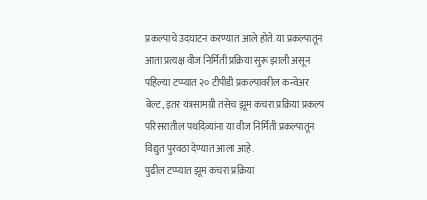प्रकल्पाचे उदघाटन करण्यात आले होते. या प्रकल्पातून आता प्रत्यक्ष वीज निर्मिती प्रक्रिया सुरू झाली असून पहिल्या टप्प्यात २० टीपीडी प्रकल्पावरील कन्वेअर बेल्ट, इतर यंत्रसामग्री तसेच झूम कचरा प्रक्रिया प्रकल्प परिसरातील पथदिव्यांना या वीज निर्मिती प्रकल्पातून विद्युत पुरवठा देण्यात आला आहे.
पुढील टप्प्यात झूम कचरा प्रक्रिया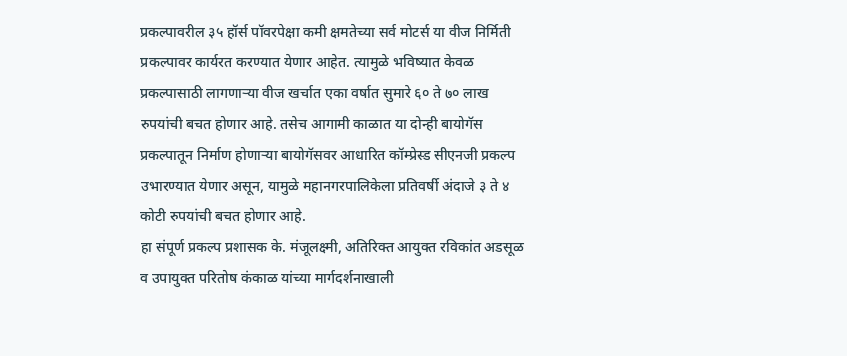प्रकल्पावरील ३५ हॉर्स पॉवरपेक्षा कमी क्षमतेच्या सर्व मोटर्स या वीज निर्मिती प्रकल्पावर कार्यरत करण्यात येणार आहेत. त्यामुळे भविष्यात केवळ प्रकल्पासाठी लागणाऱ्या वीज खर्चात एका वर्षात सुमारे ६० ते ७० लाख रुपयांची बचत होणार आहे. तसेच आगामी काळात या दोन्ही बायोगॅस प्रकल्पातून निर्माण होणाऱ्या बायोगॅसवर आधारित कॉम्प्रेस्ड सीएनजी प्रकल्प उभारण्यात येणार असून, यामुळे महानगरपालिकेला प्रतिवर्षी अंदाजे ३ ते ४ कोटी रुपयांची बचत होणार आहे.
हा संपूर्ण प्रकल्प प्रशासक के. मंजूलक्ष्मी, अतिरिक्त आयुक्त रविकांत अडसूळ व उपायुक्त परितोष कंकाळ यांच्या मार्गदर्शनाखाली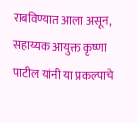राबविण्यात आला असून, सहाय्यक आयुक्त कृष्णा पाटील यांनी या प्रकल्पाचे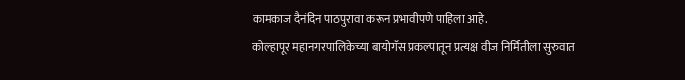कामकाज दैनंदिन पाठपुरावा करून प्रभावीपणे पाहिला आहे.
कोल्हापूर महानगरपालिकेच्या बायोगॅस प्रकल्पातून प्रत्यक्ष वीज निर्मितीला सुरुवात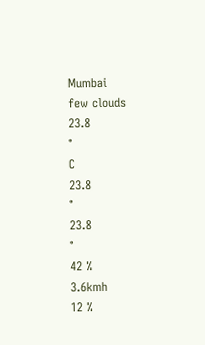Mumbai
few clouds
23.8
°
C
23.8
°
23.8
°
42 %
3.6kmh
12 %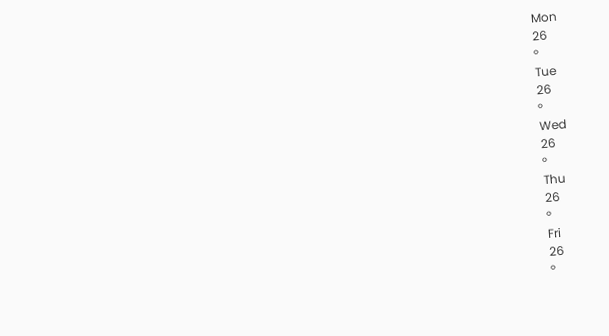Mon
26
°
Tue
26
°
Wed
26
°
Thu
26
°
Fri
26
°